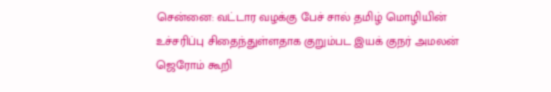சென்னை: வட்டார வழக்கு பேச் சால் தமிழ் மொழியின் உச்சரிப்பு சிதைந்துள்ளதாக குறும்பட இயக் குநர் அமலன் ஜெரோம் கூறி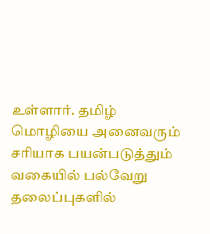உள்ளார். தமிழ் மொழியை அனைவரும் சரியாக பயன்படுத்தும் வகையில் பல்வேறு தலைப்புகளில்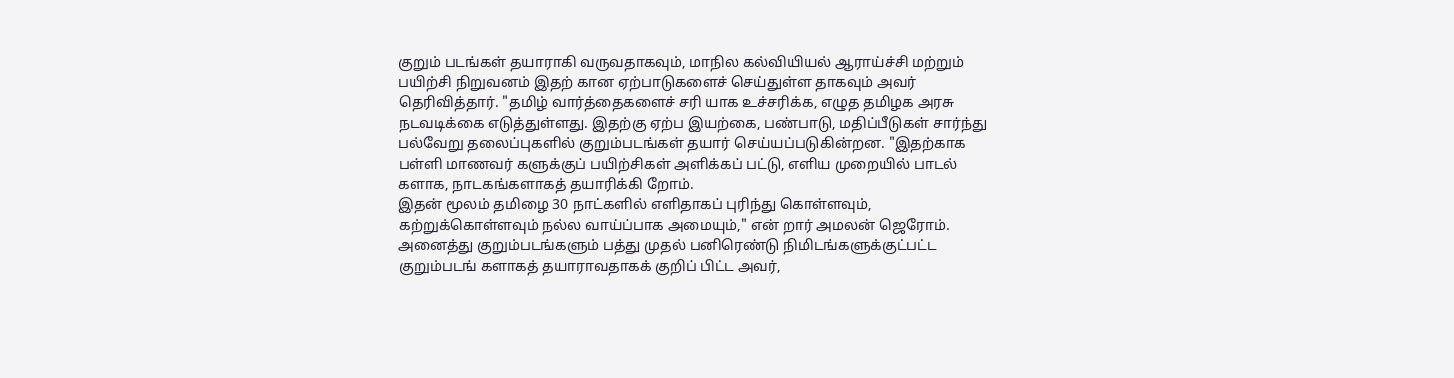குறும் படங்கள் தயாராகி வருவதாகவும், மாநில கல்வியியல் ஆராய்ச்சி மற்றும் பயிற்சி நிறுவனம் இதற் கான ஏற்பாடுகளைச் செய்துள்ள தாகவும் அவர் தெரிவித்தார். "தமிழ் வார்த்தைகளைச் சரி யாக உச்சரிக்க, எழுத தமிழக அரசு நடவடிக்கை எடுத்துள்ளது. இதற்கு ஏற்ப இயற்கை, பண்பாடு, மதிப்பீடுகள் சார்ந்து பல்வேறு தலைப்புகளில் குறும்படங்கள் தயார் செய்யப்படுகின்றன. "இதற்காக பள்ளி மாணவர் களுக்குப் பயிற்சிகள் அளிக்கப் பட்டு, எளிய முறையில் பாடல் களாக, நாடகங்களாகத் தயாரிக்கி றோம்.
இதன் மூலம் தமிழை 30 நாட்களில் எளிதாகப் புரிந்து கொள்ளவும், கற்றுக்கொள்ளவும் நல்ல வாய்ப்பாக அமையும்," என் றார் அமலன் ஜெரோம். அனைத்து குறும்படங்களும் பத்து முதல் பனிரெண்டு நிமிடங்களுக்குட்பட்ட குறும்படங் களாகத் தயாராவதாகக் குறிப் பிட்ட அவர்,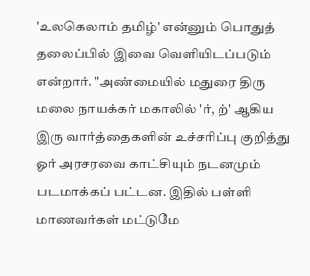'உலகெலாம் தமிழ்' என்னும் பொதுத் தலைப்பில் இவை வெளியிடப்படும் என்றார். "அண்மையில் மதுரை திரு மலை நாயக்கர் மகாலில் 'ர், ற்' ஆகிய இரு வார்த்தைகளின் உச்சரிப்பு குறித்து ஓர் அரசரவை காட்சியும் நடனமும் படமாக்கப் பட்டன. இதில் பள்ளி மாணவர்கள் மட்டுமே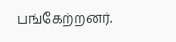பங்கேற்றனர்.